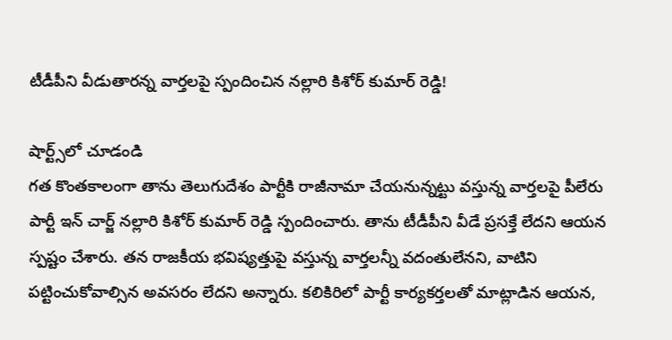టీడీపీని వీడుతారన్న వార్తలపై స్పందించిన నల్లారి కిశోర్ కుమార్ రెడ్డి!

షార్ట్స్‌లో చూడండి
గత కొంతకాలంగా తాను తెలుగుదేశం పార్టీకి రాజీనామా చేయనున్నట్టు వస్తున్న వార్తలపై పీలేరు పార్టీ ఇన్ చార్జ్ నల్లారి కిశోర్ కుమార్ రెడ్డి స్పందించారు. తాను టీడీపీని వీడే ప్రసక్తే లేదని ఆయన స్పష్టం చేశారు. తన రాజకీయ భవిష్యత్తుపై వస్తున్న వార్తలన్నీ వదంతులేనని, వాటిని పట్టించుకోవాల్సిన అవసరం లేదని అన్నారు. కలికిరిలో పార్టీ కార్యకర్తలతో మాట్లాడిన ఆయన,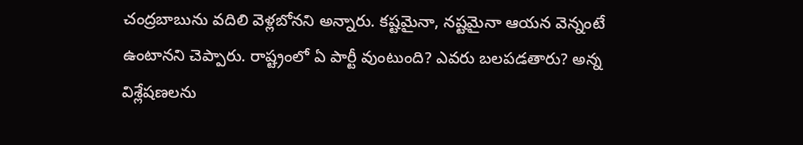చంద్రబాబును వదిలి వెళ్లబోనని అన్నారు. కష్టమైనా, నష్టమైనా ఆయన వెన్నంటే ఉంటానని చెప్పారు. రాష్ట్రంలో ఏ పార్టీ వుంటుంది? ఎవరు బలపడతారు? అన్న విశ్లేషణలను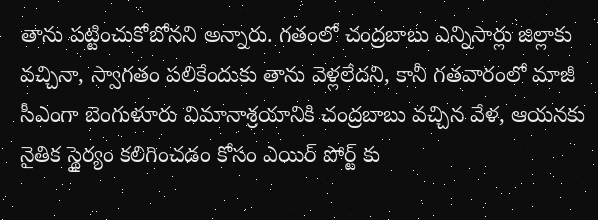తాను పట్టించుకోబోనని అన్నారు. గతంలో చంద్రబాబు ఎన్నిసార్లు జిల్లాకు వచ్చినా, స్వాగతం పలికేందుకు తాను వెళ్లలేదని, కానీ గతవారంలో మాజీ సీఎంగా బెంగుళూరు విమానాశ్రయానికి చంద్రబాబు వచ్చిన వేళ, ఆయనకు నైతిక స్థైర్యం కలిగించడం కోసం ఎయిర్ పోర్ట్ కు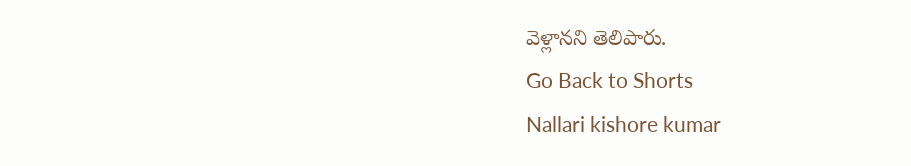వెళ్లానని తెలిపారు.
Go Back to Shorts
Nallari kishore kumar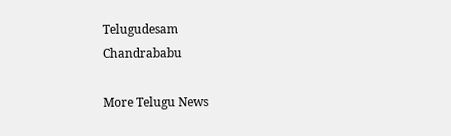Telugudesam
Chandrababu

More Telugu News